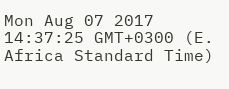Mon Aug 07 2017 14:37:25 GMT+0300 (E. Africa Standard Time)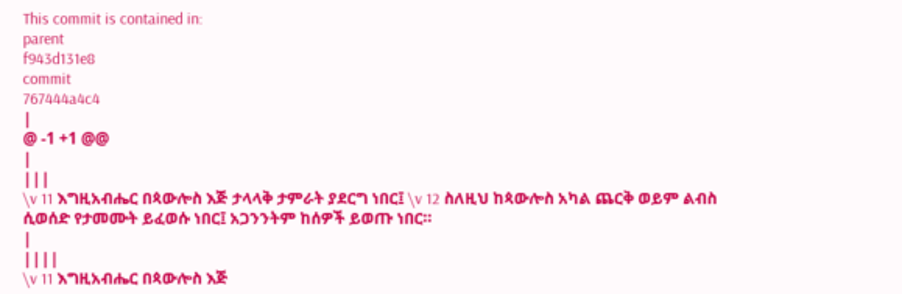This commit is contained in:
parent
f943d131e8
commit
767444a4c4
|
@ -1 +1 @@
|
|||
\v 11 እግዚአብሔር በጳውሎስ እጅ ታላላቅ ታምራት ያደርግ ነበር፤ \v 12 ስለዚህ ከጳውሎስ አካል ጨርቅ ወይም ልብስ ሲወሰድ የታመሙት ይፈወሱ ነበር፤ አጋንንትም ከሰዎች ይወጡ ነበር።
|
||||
\v 11 እግዚአብሔር በጳውሎስ እጅ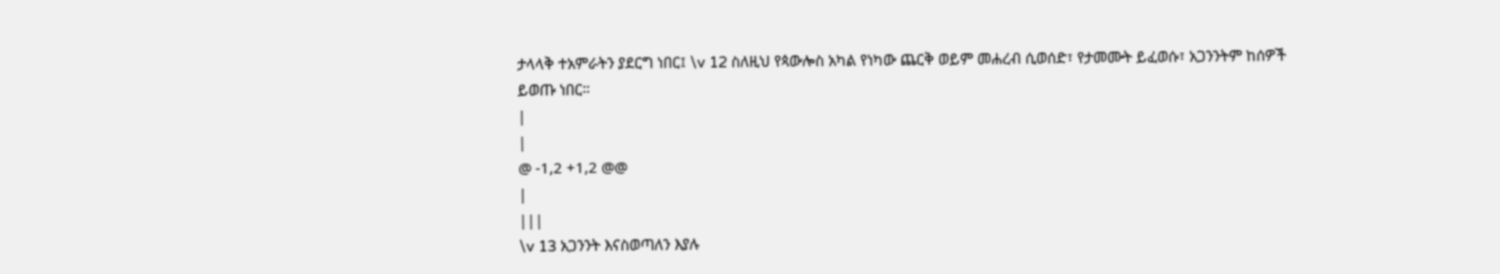ታላላቅ ተአምራትን ያደርግ ነበር፤ \v 12 ስለዚህ የጳውሎስ አካል የነካው ጨርቅ ወይም መሐረብ ሲወሰድ፣ የታመሙት ይፈወሱ፣ አጋንንትም ከሰዎች ይወጡ ነበር።
|
|
@ -1,2 +1,2 @@
|
|||
\v 13 አጋንንት እናስወጣለን እያሉ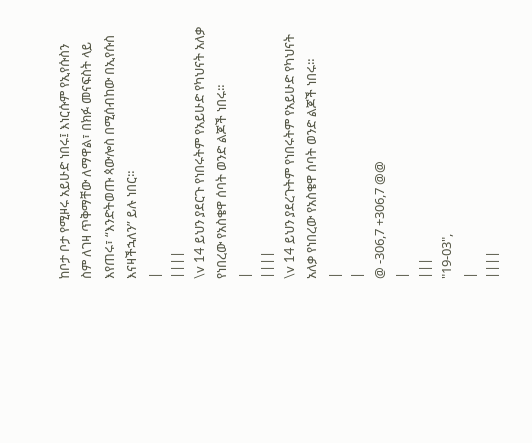ከቦታ ቦታ የሚዞሩ አይሁድ ነበሩ፤ እነርሱም የኢየሱስን ስም ለገዛ ጥቅማቸው ለማዋል፣ በክፉ መናፍስት ላይ እየጠሩ፣ “እንድትወጡ ጳውሎስ በሚሰብከው በኢየሱስ እናዛችኋለን” ይሉ ነበር።
|
||||
\v 14 ይህን ያደርጉ የነበሩትም የአይሁድ የካህናት አለቃ የነበረው የአስቄዋ ሰባት ወንድ ልጆች ነበሩ።
|
||||
\v 14 ይህን ያደረጉትም የነበሩትም የአይሁድ የካህናት አለቃ የነበረው የአስቄዋ ሰባት ወንድ ልጆች ነበሩ።
|
|
@ -306,7 +306,7 @@
|
|||
"19-03",
|
||||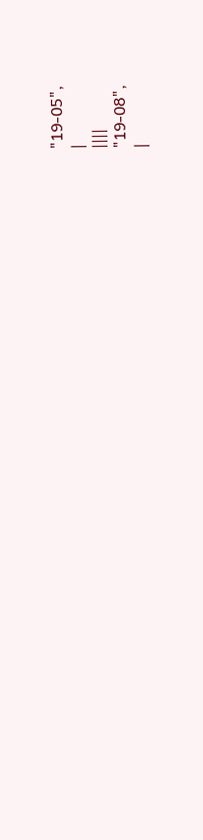"19-05",
|
||||
"19-08",
|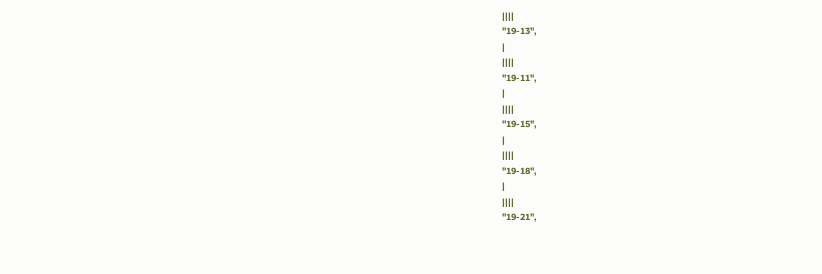||||
"19-13",
|
||||
"19-11",
|
||||
"19-15",
|
||||
"19-18",
|
||||
"19-21",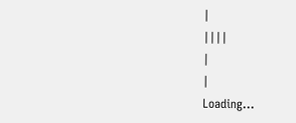|
||||
|
|
Loading…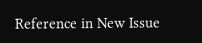Reference in New Issue